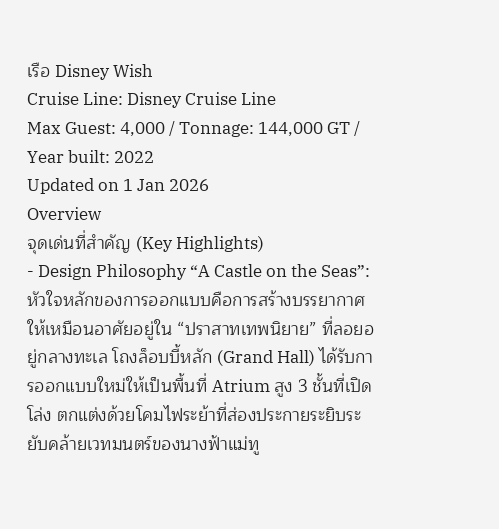เรือ Disney Wish
Cruise Line: Disney Cruise Line
Max Guest: 4,000 / Tonnage: 144,000 GT / Year built: 2022
Updated on 1 Jan 2026
Overview
จุดเด่นที่สำคัญ (Key Highlights)
- Design Philosophy “A Castle on the Seas”: หัวใจหลักของการออกแบบคือการสร้างบรรยากาศให้เหมือนอาศัยอยู่ใน “ปราสาทเทพนิยาย” ที่ลอยอยู่กลางทะเล โถงล็อบบี้หลัก (Grand Hall) ได้รับการออกแบบใหม่ให้เป็นพื้นที่ Atrium สูง 3 ชั้นที่เปิดโล่ง ตกแต่งด้วยโคมไฟระย้าที่ส่องประกายระยิบระยับคล้ายเวทมนตร์ของนางฟ้าแม่ทู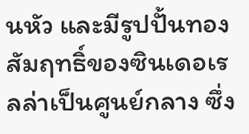นหัว และมีรูปปั้นทองสัมฤทธิ์ของซินเดอเรลล่าเป็นศูนย์กลาง ซึ่ง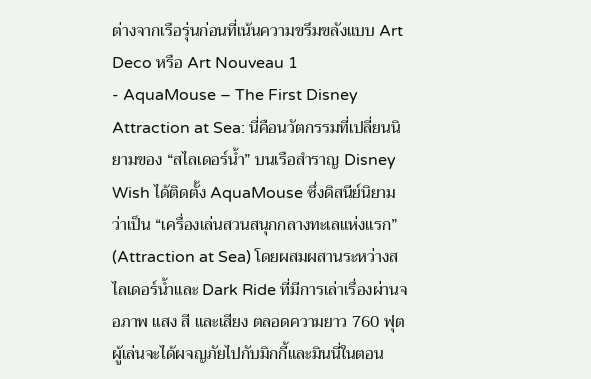ต่างจากเรือรุ่นก่อนที่เน้นความขรึมขลังแบบ Art Deco หรือ Art Nouveau 1
- AquaMouse – The First Disney Attraction at Sea: นี่คือนวัตกรรมที่เปลี่ยนนิยามของ “สไลเดอร์น้ำ” บนเรือสำราญ Disney Wish ได้ติดตั้ง AquaMouse ซึ่งดิสนีย์นิยามว่าเป็น “เครื่องเล่นสวนสนุกกลางทะเลแห่งแรก” (Attraction at Sea) โดยผสมผสานระหว่างสไลเดอร์น้ำและ Dark Ride ที่มีการเล่าเรื่องผ่านจอภาพ แสง สี และเสียง ตลอดความยาว 760 ฟุต ผู้เล่นจะได้ผจญภัยไปกับมิกกี้และมินนี่ในตอน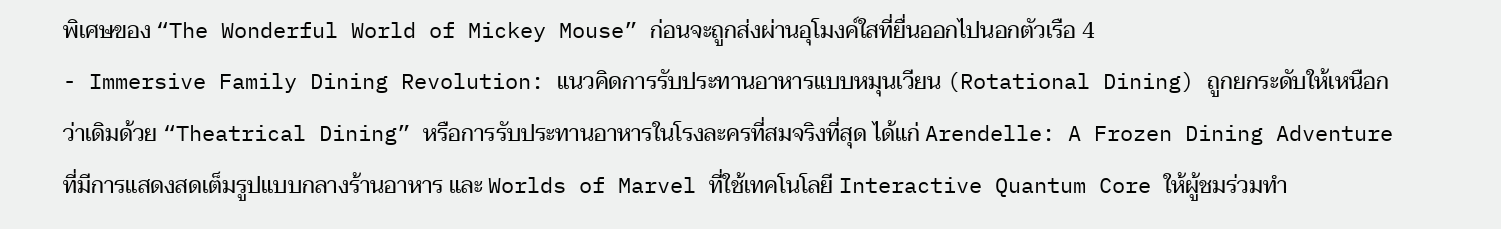พิเศษของ “The Wonderful World of Mickey Mouse” ก่อนจะถูกส่งผ่านอุโมงค์ใสที่ยื่นออกไปนอกตัวเรือ 4
- Immersive Family Dining Revolution: แนวคิดการรับประทานอาหารแบบหมุนเวียน (Rotational Dining) ถูกยกระดับให้เหนือกว่าเดิมด้วย “Theatrical Dining” หรือการรับประทานอาหารในโรงละครที่สมจริงที่สุด ได้แก่ Arendelle: A Frozen Dining Adventure ที่มีการแสดงสดเต็มรูปแบบกลางร้านอาหาร และ Worlds of Marvel ที่ใช้เทคโนโลยี Interactive Quantum Core ให้ผู้ชมร่วมทำ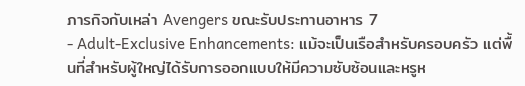ภารกิจกับเหล่า Avengers ขณะรับประทานอาหาร 7
- Adult-Exclusive Enhancements: แม้จะเป็นเรือสำหรับครอบครัว แต่พื้นที่สำหรับผู้ใหญ่ได้รับการออกแบบให้มีความซับซ้อนและหรูห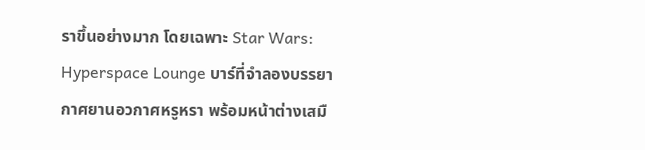ราขึ้นอย่างมาก โดยเฉพาะ Star Wars: Hyperspace Lounge บาร์ที่จำลองบรรยากาศยานอวกาศหรูหรา พร้อมหน้าต่างเสมื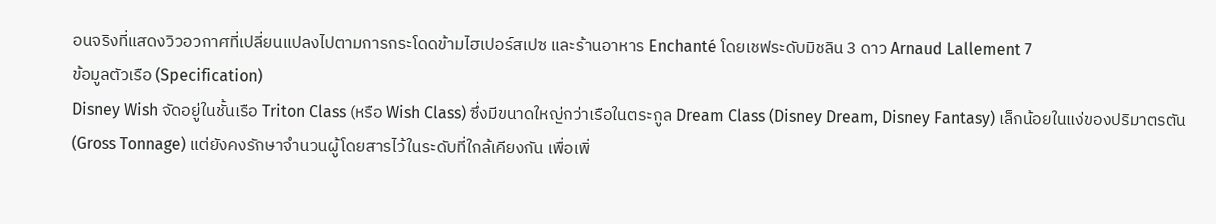อนจริงที่แสดงวิวอวกาศที่เปลี่ยนแปลงไปตามการกระโดดข้ามไฮเปอร์สเปซ และร้านอาหาร Enchanté โดยเชฟระดับมิชลิน 3 ดาว Arnaud Lallement 7
ข้อมูลตัวเรือ (Specification)
Disney Wish จัดอยู่ในชั้นเรือ Triton Class (หรือ Wish Class) ซึ่งมีขนาดใหญ่กว่าเรือในตระกูล Dream Class (Disney Dream, Disney Fantasy) เล็กน้อยในแง่ของปริมาตรตัน (Gross Tonnage) แต่ยังคงรักษาจำนวนผู้โดยสารไว้ในระดับที่ใกล้เคียงกัน เพื่อเพิ่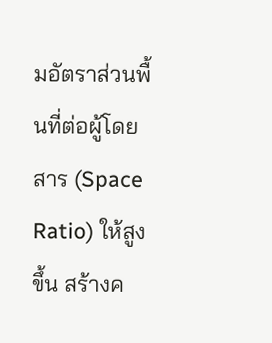มอัตราส่วนพื้นที่ต่อผู้โดยสาร (Space Ratio) ให้สูงขึ้น สร้างค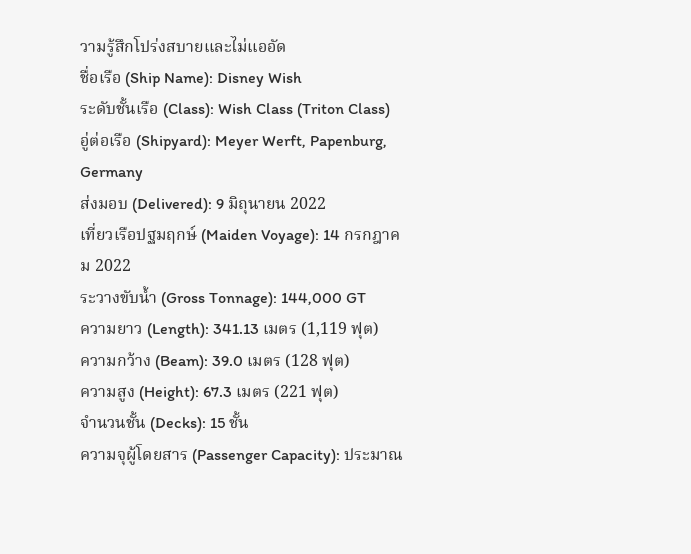วามรู้สึกโปร่งสบายและไม่แออัด
ชื่อเรือ (Ship Name): Disney Wish
ระดับชั้นเรือ (Class): Wish Class (Triton Class)
อู่ต่อเรือ (Shipyard): Meyer Werft, Papenburg, Germany
ส่งมอบ (Delivered): 9 มิถุนายน 2022
เที่ยวเรือปฐมฤกษ์ (Maiden Voyage): 14 กรกฎาคม 2022
ระวางขับน้ำ (Gross Tonnage): 144,000 GT
ความยาว (Length): 341.13 เมตร (1,119 ฟุต)
ความกว้าง (Beam): 39.0 เมตร (128 ฟุต)
ความสูง (Height): 67.3 เมตร (221 ฟุต)
จำนวนชั้น (Decks): 15 ชั้น
ความจุผู้โดยสาร (Passenger Capacity): ประมาณ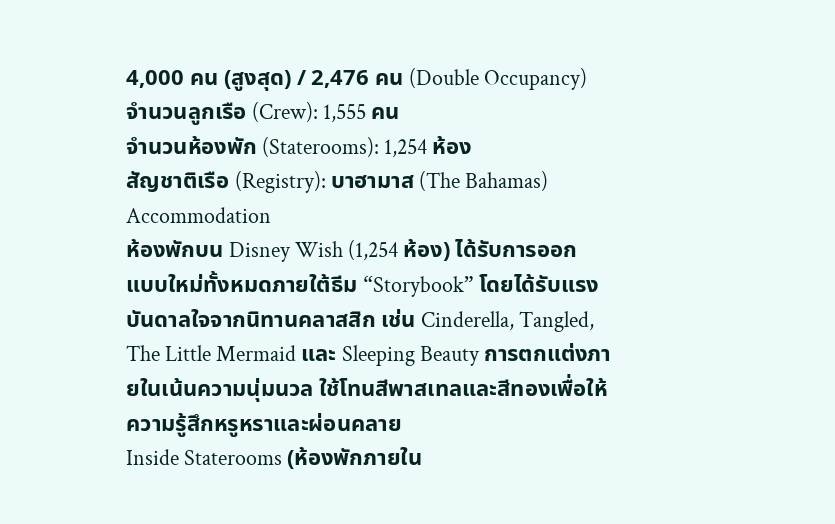4,000 คน (สูงสุด) / 2,476 คน (Double Occupancy)
จำนวนลูกเรือ (Crew): 1,555 คน
จำนวนห้องพัก (Staterooms): 1,254 ห้อง
สัญชาติเรือ (Registry): บาฮามาส (The Bahamas)
Accommodation
ห้องพักบน Disney Wish (1,254 ห้อง) ได้รับการออกแบบใหม่ทั้งหมดภายใต้ธีม “Storybook” โดยได้รับแรงบันดาลใจจากนิทานคลาสสิก เช่น Cinderella, Tangled, The Little Mermaid และ Sleeping Beauty การตกแต่งภายในเน้นความนุ่มนวล ใช้โทนสีพาสเทลและสีทองเพื่อให้ความรู้สึกหรูหราและผ่อนคลาย
Inside Staterooms (ห้องพักภายใน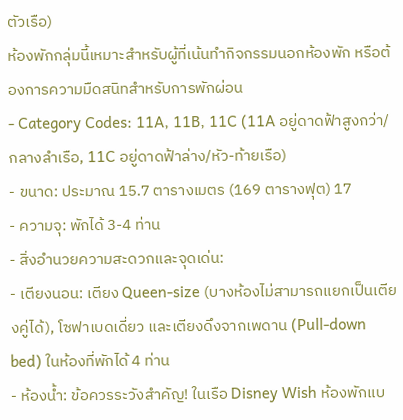ตัวเรือ)
ห้องพักกลุ่มนี้เหมาะสำหรับผู้ที่เน้นทำกิจกรรมนอกห้องพัก หรือต้องการความมืดสนิทสำหรับการพักผ่อน
- Category Codes: 11A, 11B, 11C (11A อยู่ดาดฟ้าสูงกว่า/กลางลำเรือ, 11C อยู่ดาดฟ้าล่าง/หัว-ท้ายเรือ)
- ขนาด: ประมาณ 15.7 ตารางเมตร (169 ตารางฟุต) 17
- ความจุ: พักได้ 3-4 ท่าน
- สิ่งอำนวยความสะดวกและจุดเด่น:
- เตียงนอน: เตียง Queen-size (บางห้องไม่สามารถแยกเป็นเตียงคู่ได้), โซฟาเบดเดี่ยว และเตียงดึงจากเพดาน (Pull-down bed) ในห้องที่พักได้ 4 ท่าน
- ห้องน้ำ: ข้อควรระวังสำคัญ! ในเรือ Disney Wish ห้องพักแบ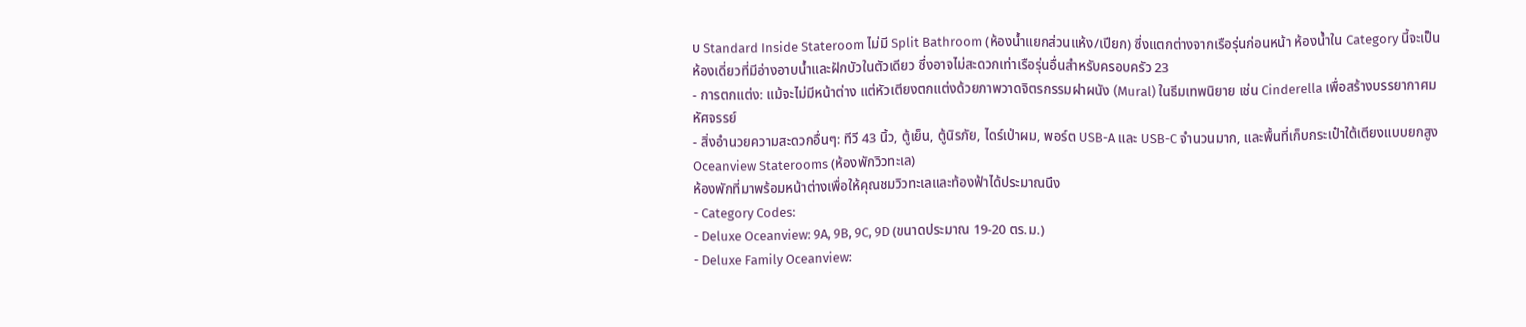บ Standard Inside Stateroom ไม่มี Split Bathroom (ห้องน้ำแยกส่วนแห้ง/เปียก) ซึ่งแตกต่างจากเรือรุ่นก่อนหน้า ห้องน้ำใน Category นี้จะเป็นห้องเดี่ยวที่มีอ่างอาบน้ำและฝักบัวในตัวเดียว ซึ่งอาจไม่สะดวกเท่าเรือรุ่นอื่นสำหรับครอบครัว 23
- การตกแต่ง: แม้จะไม่มีหน้าต่าง แต่หัวเตียงตกแต่งด้วยภาพวาดจิตรกรรมฝาผนัง (Mural) ในธีมเทพนิยาย เช่น Cinderella เพื่อสร้างบรรยากาศมหัศจรรย์
- สิ่งอำนวยความสะดวกอื่นๆ: ทีวี 43 นิ้ว, ตู้เย็น, ตู้นิรภัย, ไดร์เป่าผม, พอร์ต USB-A และ USB-C จำนวนมาก, และพื้นที่เก็บกระเป๋าใต้เตียงแบบยกสูง
Oceanview Staterooms (ห้องพักวิวทะเล)
ห้องพักที่มาพร้อมหน้าต่างเพื่อให้คุณชมวิวทะเลและท้องฟ้าได้ประมาณนึง
- Category Codes:
- Deluxe Oceanview: 9A, 9B, 9C, 9D (ขนาดประมาณ 19-20 ตร.ม.)
- Deluxe Family Oceanview: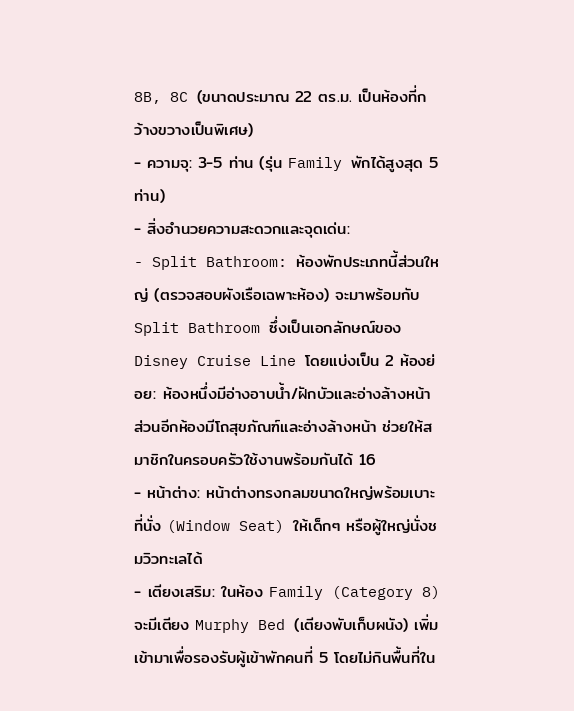8B, 8C (ขนาดประมาณ 22 ตร.ม. เป็นห้องที่กว้างขวางเป็นพิเศษ)
- ความจุ: 3-5 ท่าน (รุ่น Family พักได้สูงสุด 5 ท่าน)
- สิ่งอำนวยความสะดวกและจุดเด่น:
- Split Bathroom: ห้องพักประเภทนี้ส่วนใหญ่ (ตรวจสอบผังเรือเฉพาะห้อง) จะมาพร้อมกับ Split Bathroom ซึ่งเป็นเอกลักษณ์ของ Disney Cruise Line โดยแบ่งเป็น 2 ห้องย่อย: ห้องหนึ่งมีอ่างอาบน้ำ/ฝักบัวและอ่างล้างหน้า ส่วนอีกห้องมีโถสุขภัณฑ์และอ่างล้างหน้า ช่วยให้สมาชิกในครอบครัวใช้งานพร้อมกันได้ 16
- หน้าต่าง: หน้าต่างทรงกลมขนาดใหญ่พร้อมเบาะที่นั่ง (Window Seat) ให้เด็กๆ หรือผู้ใหญ่นั่งชมวิวทะเลได้
- เตียงเสริม: ในห้อง Family (Category 8) จะมีเตียง Murphy Bed (เตียงพับเก็บผนัง) เพิ่มเข้ามาเพื่อรองรับผู้เข้าพักคนที่ 5 โดยไม่กินพื้นที่ใน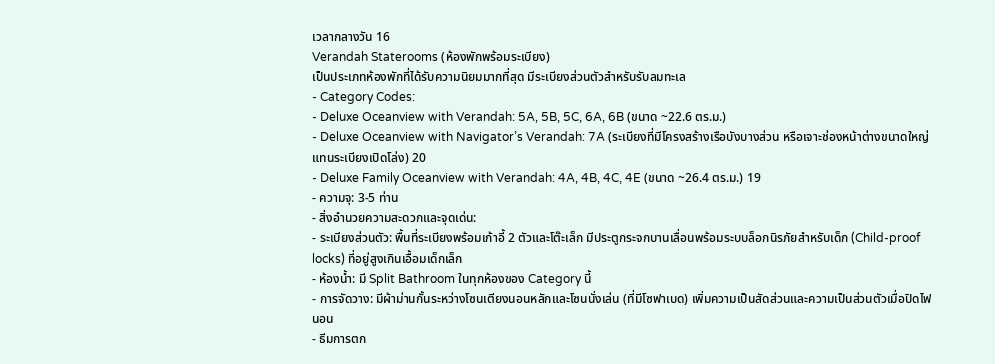เวลากลางวัน 16
Verandah Staterooms (ห้องพักพร้อมระเบียง)
เป็นประเภทห้องพักที่ได้รับความนิยมมากที่สุด มีระเบียงส่วนตัวสำหรับรับลมทะเล
- Category Codes:
- Deluxe Oceanview with Verandah: 5A, 5B, 5C, 6A, 6B (ขนาด ~22.6 ตร.ม.)
- Deluxe Oceanview with Navigator’s Verandah: 7A (ระเบียงที่มีโครงสร้างเรือบังบางส่วน หรือเจาะช่องหน้าต่างขนาดใหญ่แทนระเบียงเปิดโล่ง) 20
- Deluxe Family Oceanview with Verandah: 4A, 4B, 4C, 4E (ขนาด ~26.4 ตร.ม.) 19
- ความจุ: 3-5 ท่าน
- สิ่งอำนวยความสะดวกและจุดเด่น:
- ระเบียงส่วนตัว: พื้นที่ระเบียงพร้อมเก้าอี้ 2 ตัวและโต๊ะเล็ก มีประตูกระจกบานเลื่อนพร้อมระบบล็อกนิรภัยสำหรับเด็ก (Child-proof locks) ที่อยู่สูงเกินเอื้อมเด็กเล็ก
- ห้องน้ำ: มี Split Bathroom ในทุกห้องของ Category นี้
- การจัดวาง: มีผ้าม่านกั้นระหว่างโซนเตียงนอนหลักและโซนนั่งเล่น (ที่มีโซฟาเบด) เพิ่มความเป็นสัดส่วนและความเป็นส่วนตัวเมื่อปิดไฟนอน
- ธีมการตก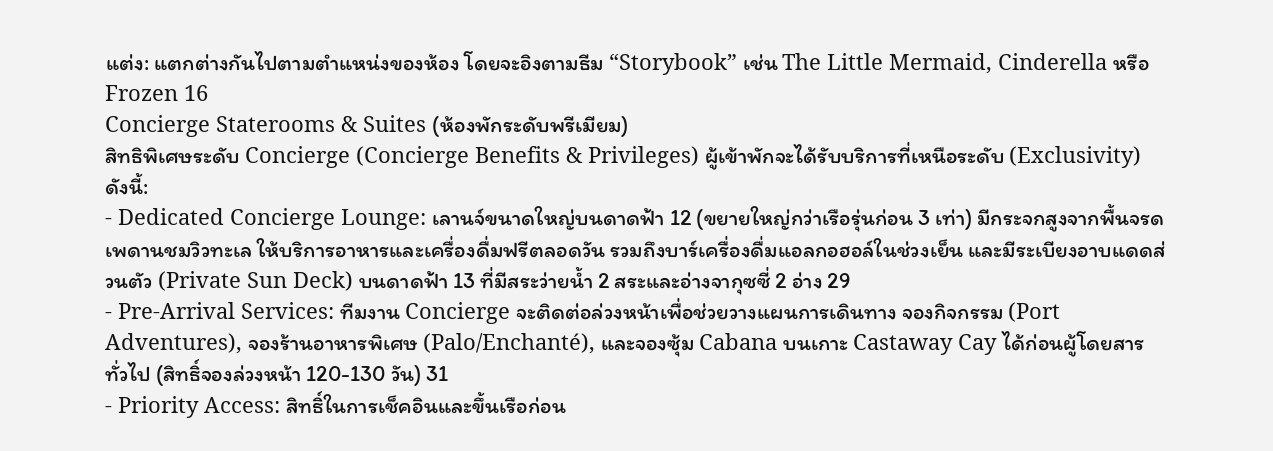แต่ง: แตกต่างกันไปตามตำแหน่งของห้อง โดยจะอิงตามธีม “Storybook” เช่น The Little Mermaid, Cinderella หรือ Frozen 16
Concierge Staterooms & Suites (ห้องพักระดับพรีเมียม)
สิทธิพิเศษระดับ Concierge (Concierge Benefits & Privileges) ผู้เข้าพักจะได้รับบริการที่เหนือระดับ (Exclusivity) ดังนี้:
- Dedicated Concierge Lounge: เลานจ์ขนาดใหญ่บนดาดฟ้า 12 (ขยายใหญ่กว่าเรือรุ่นก่อน 3 เท่า) มีกระจกสูงจากพื้นจรดเพดานชมวิวทะเล ให้บริการอาหารและเครื่องดื่มฟรีตลอดวัน รวมถึงบาร์เครื่องดื่มแอลกอฮอล์ในช่วงเย็น และมีระเบียงอาบแดดส่วนตัว (Private Sun Deck) บนดาดฟ้า 13 ที่มีสระว่ายน้ำ 2 สระและอ่างจากุซซี่ 2 อ่าง 29
- Pre-Arrival Services: ทีมงาน Concierge จะติดต่อล่วงหน้าเพื่อช่วยวางแผนการเดินทาง จองกิจกรรม (Port Adventures), จองร้านอาหารพิเศษ (Palo/Enchanté), และจองซุ้ม Cabana บนเกาะ Castaway Cay ได้ก่อนผู้โดยสารทั่วไป (สิทธิ์จองล่วงหน้า 120-130 วัน) 31
- Priority Access: สิทธิ์ในการเช็คอินและขึ้นเรือก่อน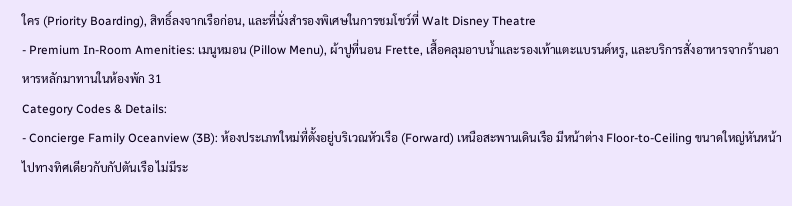ใคร (Priority Boarding), สิทธิ์ลงจากเรือก่อน, และที่นั่งสำรองพิเศษในการชมโชว์ที่ Walt Disney Theatre
- Premium In-Room Amenities: เมนูหมอน (Pillow Menu), ผ้าปูที่นอน Frette, เสื้อคลุมอาบน้ำและรองเท้าแตะแบรนด์หรู, และบริการสั่งอาหารจากร้านอาหารหลักมาทานในห้องพัก 31
Category Codes & Details:
- Concierge Family Oceanview (3B): ห้องประเภทใหม่ที่ตั้งอยู่บริเวณหัวเรือ (Forward) เหนือสะพานเดินเรือ มีหน้าต่าง Floor-to-Ceiling ขนาดใหญ่หันหน้าไปทางทิศเดียวกับกัปตันเรือ ไม่มีระ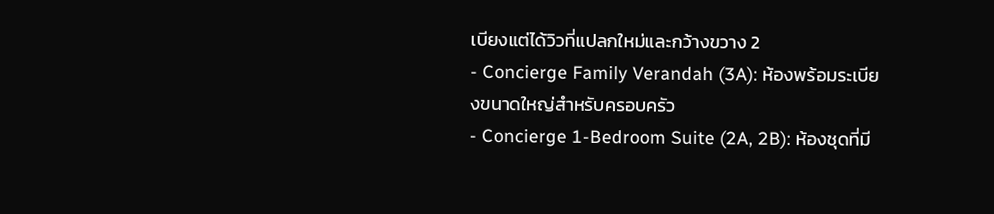เบียงแต่ได้วิวที่แปลกใหม่และกว้างขวาง 2
- Concierge Family Verandah (3A): ห้องพร้อมระเบียงขนาดใหญ่สำหรับครอบครัว
- Concierge 1-Bedroom Suite (2A, 2B): ห้องชุดที่มี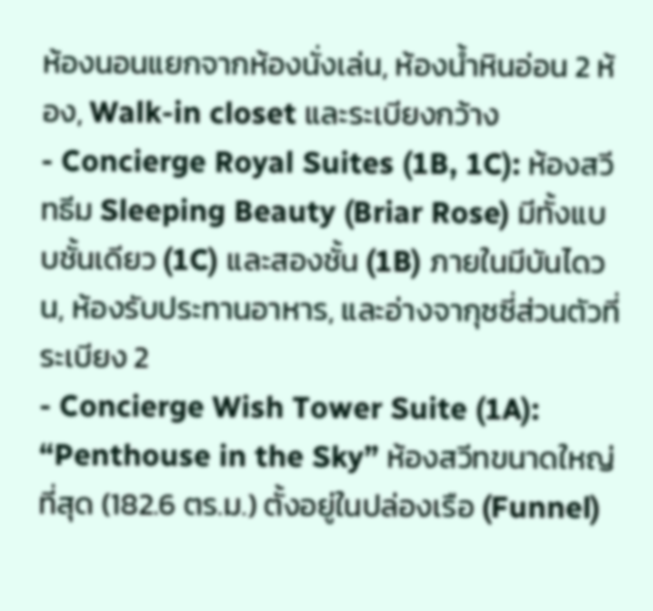ห้องนอนแยกจากห้องนั่งเล่น, ห้องน้ำหินอ่อน 2 ห้อง, Walk-in closet และระเบียงกว้าง
- Concierge Royal Suites (1B, 1C): ห้องสวีทธีม Sleeping Beauty (Briar Rose) มีทั้งแบบชั้นเดียว (1C) และสองชั้น (1B) ภายในมีบันไดวน, ห้องรับประทานอาหาร, และอ่างจากุซซี่ส่วนตัวที่ระเบียง 2
- Concierge Wish Tower Suite (1A): “Penthouse in the Sky” ห้องสวีทขนาดใหญ่ที่สุด (182.6 ตร.ม.) ตั้งอยู่ในปล่องเรือ (Funnel)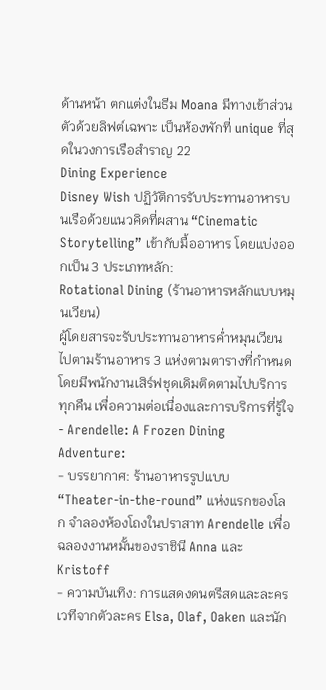ด้านหน้า ตกแต่งในธีม Moana มีทางเข้าส่วนตัวด้วยลิฟต์เฉพาะ เป็นห้องพักที่ unique ที่สุดในวงการเรือสำราญ 22
Dining Experience
Disney Wish ปฏิวัติการรับประทานอาหารบนเรือด้วยแนวคิดที่ผสาน “Cinematic Storytelling” เข้ากับมื้ออาหาร โดยแบ่งออกเป็น 3 ประเภทหลัก:
Rotational Dining (ร้านอาหารหลักแบบหมุนเวียน)
ผู้โดยสารจะรับประทานอาหารค่ำหมุนเวียนไปตามร้านอาหาร 3 แห่งตามตารางที่กำหนด โดยมีพนักงานเสิร์ฟชุดเดิมติดตามไปบริการทุกคืน เพื่อความต่อเนื่องและการบริการที่รู้ใจ
- Arendelle: A Frozen Dining Adventure:
- บรรยากาศ: ร้านอาหารรูปแบบ “Theater-in-the-round” แห่งแรกของโลก จำลองห้องโถงในปราสาท Arendelle เพื่อฉลองงานหมั้นของราชินี Anna และ Kristoff
- ความบันเทิง: การแสดงดนตรีสดและละครเวทีจากตัวละคร Elsa, Olaf, Oaken และนัก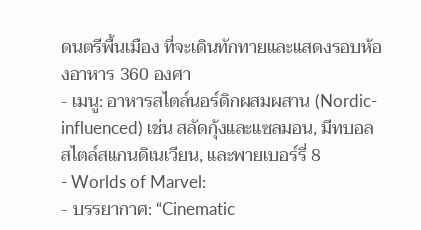ดนตรีพื้นเมือง ที่จะเดินทักทายและแสดงรอบห้องอาหาร 360 องศา
- เมนู: อาหารสไตล์นอร์ดิกผสมผสาน (Nordic-influenced) เช่น สลัดกุ้งและแซลมอน, มีทบอลสไตล์สแกนดิเนเวียน, และพายเบอร์รี่ 8
- Worlds of Marvel:
- บรรยากาศ: “Cinematic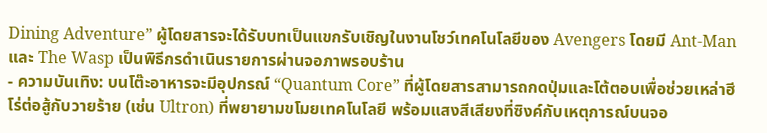Dining Adventure” ผู้โดยสารจะได้รับบทเป็นแขกรับเชิญในงานโชว์เทคโนโลยีของ Avengers โดยมี Ant-Man และ The Wasp เป็นพิธีกรดำเนินรายการผ่านจอภาพรอบร้าน
- ความบันเทิง: บนโต๊ะอาหารจะมีอุปกรณ์ “Quantum Core” ที่ผู้โดยสารสามารถกดปุ่มและโต้ตอบเพื่อช่วยเหล่าฮีโร่ต่อสู้กับวายร้าย (เช่น Ultron) ที่พยายามขโมยเทคโนโลยี พร้อมแสงสีเสียงที่ซิงค์กับเหตุการณ์บนจอ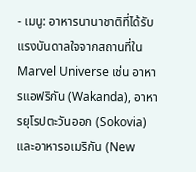- เมนู: อาหารนานาชาติที่ได้รับแรงบันดาลใจจากสถานที่ใน Marvel Universe เช่น อาหารแอฟริกัน (Wakanda), อาหารยุโรปตะวันออก (Sokovia) และอาหารอเมริกัน (New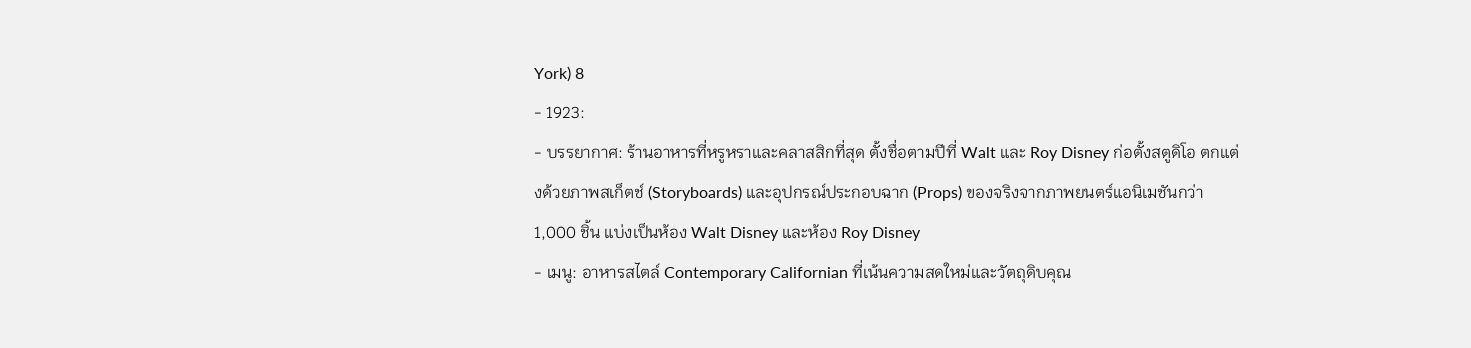York) 8
- 1923:
- บรรยากาศ: ร้านอาหารที่หรูหราและคลาสสิกที่สุด ตั้งชื่อตามปีที่ Walt และ Roy Disney ก่อตั้งสตูดิโอ ตกแต่งด้วยภาพสเก็ตช์ (Storyboards) และอุปกรณ์ประกอบฉาก (Props) ของจริงจากภาพยนตร์แอนิเมชันกว่า 1,000 ชิ้น แบ่งเป็นห้อง Walt Disney และห้อง Roy Disney
- เมนู: อาหารสไตล์ Contemporary Californian ที่เน้นความสดใหม่และวัตถุดิบคุณ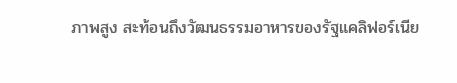ภาพสูง สะท้อนถึงวัฒนธรรมอาหารของรัฐแคลิฟอร์เนีย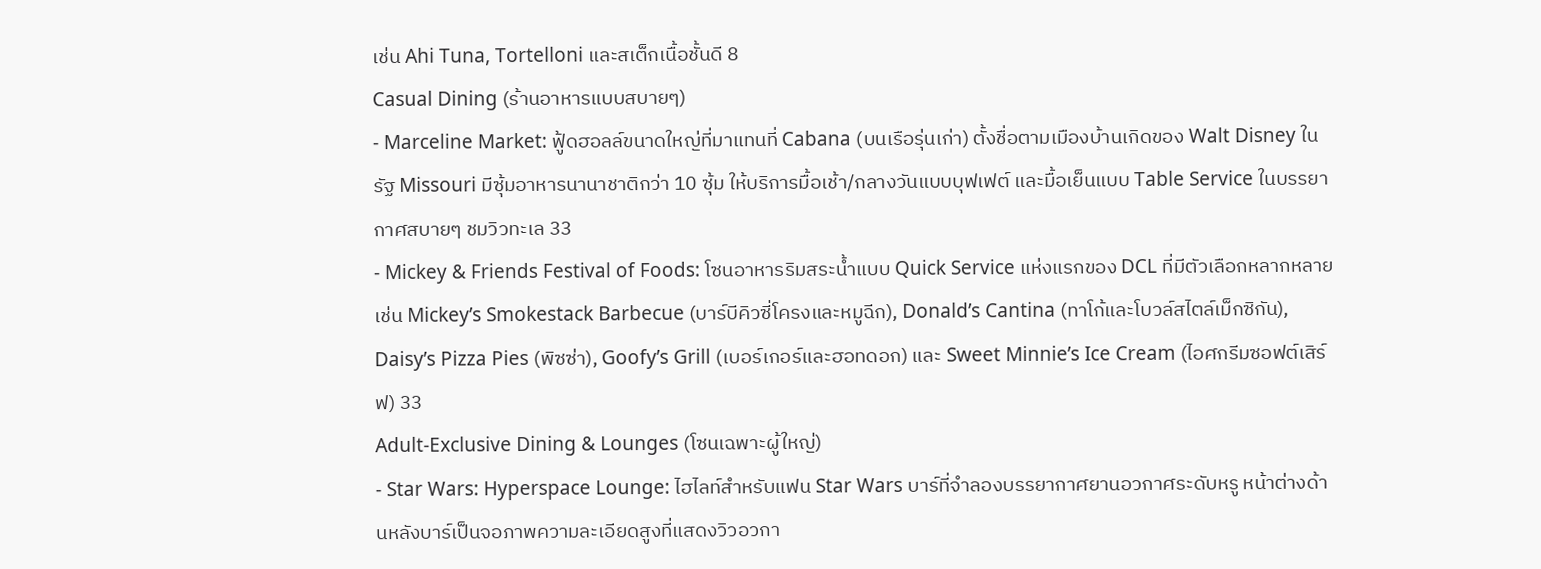เช่น Ahi Tuna, Tortelloni และสเต็กเนื้อชั้นดี 8
Casual Dining (ร้านอาหารแบบสบายๆ)
- Marceline Market: ฟู้ดฮอลล์ขนาดใหญ่ที่มาแทนที่ Cabana (บนเรือรุ่นเก่า) ตั้งชื่อตามเมืองบ้านเกิดของ Walt Disney ในรัฐ Missouri มีซุ้มอาหารนานาชาติกว่า 10 ซุ้ม ให้บริการมื้อเช้า/กลางวันแบบบุฟเฟต์ และมื้อเย็นแบบ Table Service ในบรรยากาศสบายๆ ชมวิวทะเล 33
- Mickey & Friends Festival of Foods: โซนอาหารริมสระน้ำแบบ Quick Service แห่งแรกของ DCL ที่มีตัวเลือกหลากหลาย เช่น Mickey’s Smokestack Barbecue (บาร์บีคิวซี่โครงและหมูฉีก), Donald’s Cantina (ทาโก้และโบวล์สไตล์เม็กซิกัน), Daisy’s Pizza Pies (พิซซ่า), Goofy’s Grill (เบอร์เกอร์และฮอทดอก) และ Sweet Minnie’s Ice Cream (ไอศกรีมซอฟต์เสิร์ฟ) 33
Adult-Exclusive Dining & Lounges (โซนเฉพาะผู้ใหญ่)
- Star Wars: Hyperspace Lounge: ไฮไลท์สำหรับแฟน Star Wars บาร์ที่จำลองบรรยากาศยานอวกาศระดับหรู หน้าต่างด้านหลังบาร์เป็นจอภาพความละเอียดสูงที่แสดงวิวอวกา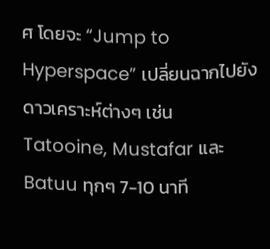ศ โดยจะ “Jump to Hyperspace” เปลี่ยนฉากไปยังดาวเคราะห์ต่างๆ เช่น Tatooine, Mustafar และ Batuu ทุกๆ 7-10 นาที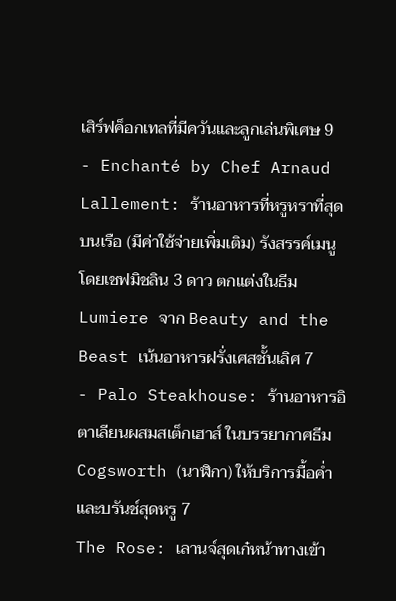เสิร์ฟค็อกเทลที่มีควันและลูกเล่นพิเศษ 9
- Enchanté by Chef Arnaud Lallement: ร้านอาหารที่หรูหราที่สุดบนเรือ (มีค่าใช้จ่ายเพิ่มเติม) รังสรรค์เมนูโดยเชฟมิชลิน 3 ดาว ตกแต่งในธีม Lumiere จาก Beauty and the Beast เน้นอาหารฝรั่งเศสชั้นเลิศ 7
- Palo Steakhouse: ร้านอาหารอิตาเลียนผสมสเต็กเฮาส์ ในบรรยากาศธีม Cogsworth (นาฬิกา) ให้บริการมื้อค่ำและบรันช์สุดหรู 7
The Rose: เลานจ์สุดเก๋หน้าทางเข้า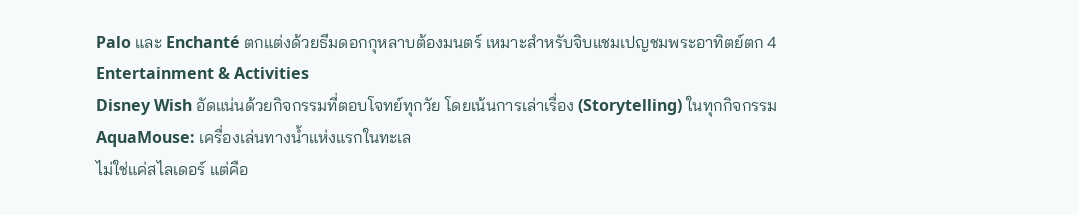Palo และ Enchanté ตกแต่งด้วยธีมดอกกุหลาบต้องมนตร์ เหมาะสำหรับจิบแชมเปญชมพระอาทิตย์ตก 4
Entertainment & Activities
Disney Wish อัดแน่นด้วยกิจกรรมที่ตอบโจทย์ทุกวัย โดยเน้นการเล่าเรื่อง (Storytelling) ในทุกกิจกรรม
AquaMouse: เครื่องเล่นทางน้ำแห่งแรกในทะเล
ไม่ใช่แค่สไลเดอร์ แต่คือ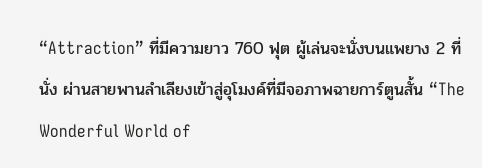“Attraction” ที่มีความยาว 760 ฟุต ผู้เล่นจะนั่งบนแพยาง 2 ที่นั่ง ผ่านสายพานลำเลียงเข้าสู่อุโมงค์ที่มีจอภาพฉายการ์ตูนสั้น “The Wonderful World of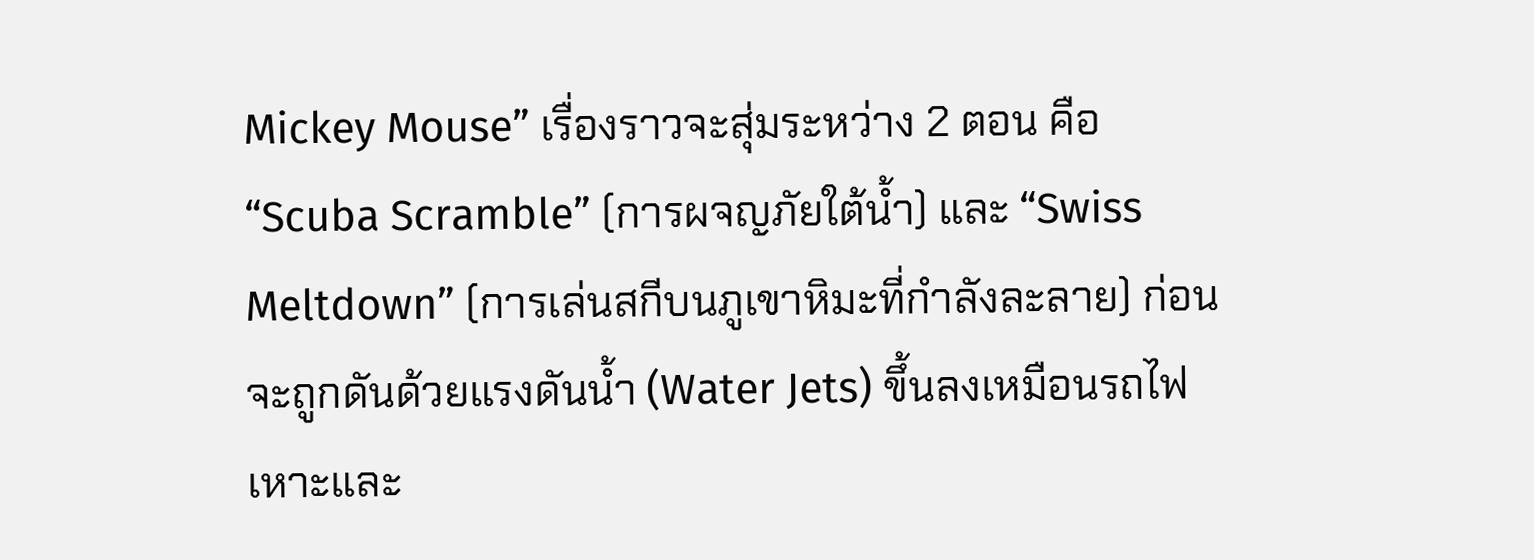Mickey Mouse” เรื่องราวจะสุ่มระหว่าง 2 ตอน คือ “Scuba Scramble” (การผจญภัยใต้น้ำ) และ “Swiss Meltdown” (การเล่นสกีบนภูเขาหิมะที่กำลังละลาย) ก่อนจะถูกดันด้วยแรงดันน้ำ (Water Jets) ขึ้นลงเหมือนรถไฟเหาะและ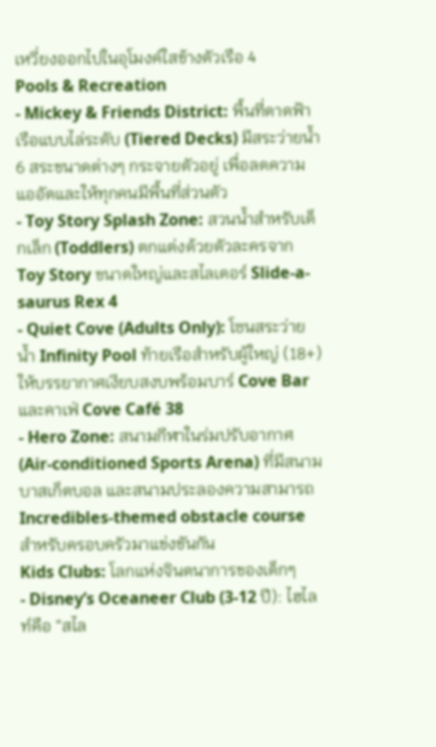เหวี่ยงออกไปในอุโมงค์ใสข้างตัวเรือ 4
Pools & Recreation
- Mickey & Friends District: พื้นที่ดาดฟ้าเรือแบบไล่ระดับ (Tiered Decks) มีสระว่ายน้ำ 6 สระขนาดต่างๆ กระจายตัวอยู่ เพื่อลดความแออัดและให้ทุกคนมีพื้นที่ส่วนตัว
- Toy Story Splash Zone: สวนน้ำสำหรับเด็กเล็ก (Toddlers) ตกแต่งด้วยตัวละครจาก Toy Story ขนาดใหญ่และสไลเดอร์ Slide-a-saurus Rex 4
- Quiet Cove (Adults Only): โซนสระว่ายน้ำ Infinity Pool ท้ายเรือสำหรับผู้ใหญ่ (18+) ให้บรรยากาศเงียบสงบพร้อมบาร์ Cove Bar และคาเฟ่ Cove Café 38
- Hero Zone: สนามกีฬาในร่มปรับอากาศ (Air-conditioned Sports Arena) ที่มีสนามบาสเก็ตบอล และสนามประลองความสามารถ Incredibles-themed obstacle course สำหรับครอบครัวมาแข่งขันกัน
Kids Clubs: โลกแห่งจินตนาการของเด็กๆ
- Disney’s Oceaneer Club (3-12 ปี): ไฮไลท์คือ “สไล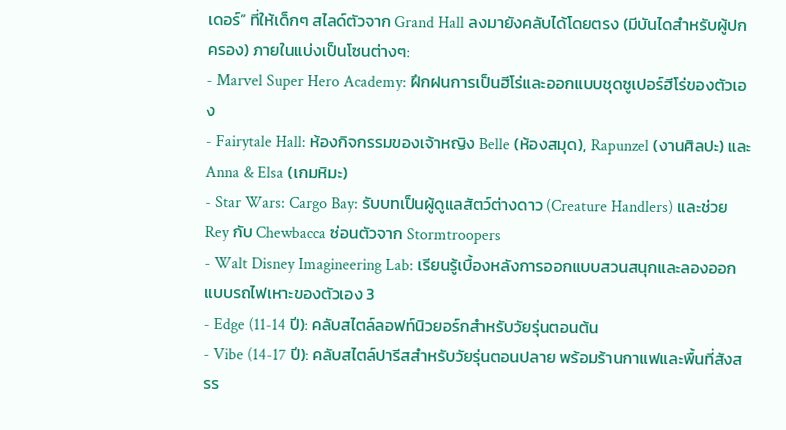เดอร์” ที่ให้เด็กๆ สไลด์ตัวจาก Grand Hall ลงมายังคลับได้โดยตรง (มีบันไดสำหรับผู้ปกครอง) ภายในแบ่งเป็นโซนต่างๆ:
- Marvel Super Hero Academy: ฝึกฝนการเป็นฮีโร่และออกแบบชุดซูเปอร์ฮีโร่ของตัวเอง
- Fairytale Hall: ห้องกิจกรรมของเจ้าหญิง Belle (ห้องสมุด), Rapunzel (งานศิลปะ) และ Anna & Elsa (เกมหิมะ)
- Star Wars: Cargo Bay: รับบทเป็นผู้ดูแลสัตว์ต่างดาว (Creature Handlers) และช่วย Rey กับ Chewbacca ซ่อนตัวจาก Stormtroopers
- Walt Disney Imagineering Lab: เรียนรู้เบื้องหลังการออกแบบสวนสนุกและลองออกแบบรถไฟเหาะของตัวเอง 3
- Edge (11-14 ปี): คลับสไตล์ลอฟท์นิวยอร์กสำหรับวัยรุ่นตอนต้น
- Vibe (14-17 ปี): คลับสไตล์ปารีสสำหรับวัยรุ่นตอนปลาย พร้อมร้านกาแฟและพื้นที่สังสรร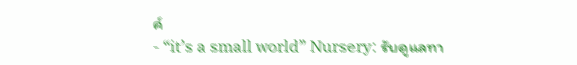ค์
- “it’s a small world” Nursery: รับดูแลทา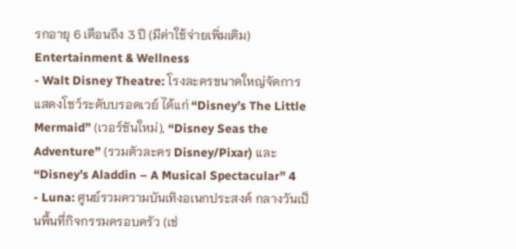รกอายุ 6 เดือนถึง 3 ปี (มีค่าใช้จ่ายเพิ่มเติม)
Entertainment & Wellness
- Walt Disney Theatre: โรงละครขนาดใหญ่จัดการแสดงโชว์ระดับบรอดเวย์ ได้แก่ “Disney’s The Little Mermaid” (เวอร์ชันใหม่), “Disney Seas the Adventure” (รวมตัวละคร Disney/Pixar) และ “Disney’s Aladdin – A Musical Spectacular” 4
- Luna: ศูนย์รวมความบันเทิงอเนกประสงค์ กลางวันเป็นพื้นที่กิจกรรมครอบครัว (เช่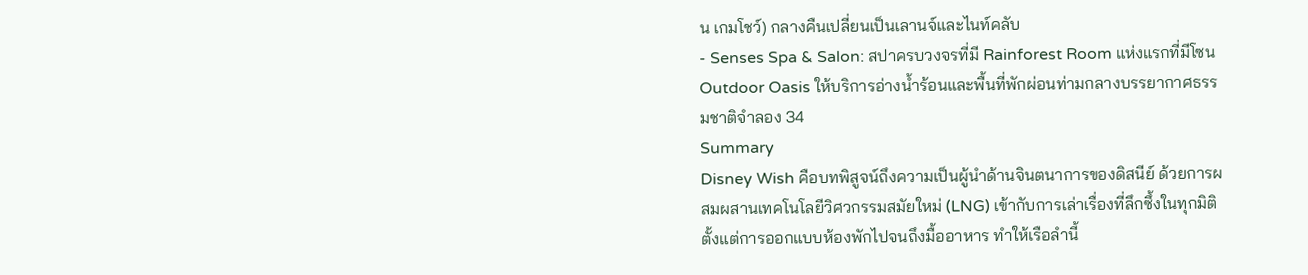น เกมโชว์) กลางคืนเปลี่ยนเป็นเลานจ์และไนท์คลับ
- Senses Spa & Salon: สปาครบวงจรที่มี Rainforest Room แห่งแรกที่มีโซน Outdoor Oasis ให้บริการอ่างน้ำร้อนและพื้นที่พักผ่อนท่ามกลางบรรยากาศธรรมชาติจำลอง 34
Summary
Disney Wish คือบทพิสูจน์ถึงความเป็นผู้นำด้านจินตนาการของดิสนีย์ ด้วยการผสมผสานเทคโนโลยีวิศวกรรมสมัยใหม่ (LNG) เข้ากับการเล่าเรื่องที่ลึกซึ้งในทุกมิติ ตั้งแต่การออกแบบห้องพักไปจนถึงมื้ออาหาร ทำให้เรือลำนี้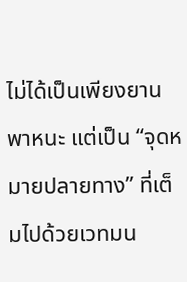ไม่ได้เป็นเพียงยานพาหนะ แต่เป็น “จุดหมายปลายทาง” ที่เต็มไปด้วยเวทมน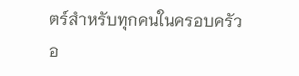ตร์สำหรับทุกคนในครอบครัวอ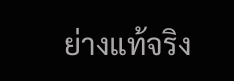ย่างแท้จริง